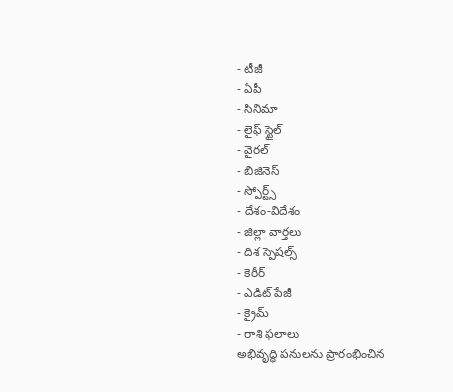- టీజీ
- ఏపీ
- సినిమా
- లైఫ్ స్టైల్
- వైరల్
- బిజినెస్
- స్పోర్ట్స్
- దేశం-విదేశం
- జిల్లా వార్తలు
- దిశ స్పెషల్స్
- కెరీర్
- ఎడిట్ పేజీ
- క్రైమ్
- రాశి ఫలాలు
అభివృద్ధి పనులను ప్రారంభించిన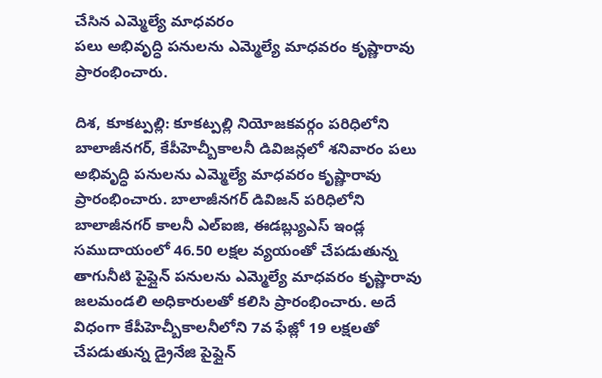చేసిన ఎమ్మెల్యే మాధవరం
పలు అభివృద్ధి పనులను ఎమ్మెల్యే మాధవరం కృష్ణారావు ప్రారంభించారు.

దిశ, కూకట్పల్లి: కూకట్పల్లి నియోజకవర్గం పరిధిలోని బాలాజీనగర్, కేపీహెచ్బీకాలనీ డివిజన్లలో శనివారం పలు అభివృద్ధి పనులను ఎమ్మెల్యే మాధవరం కృష్ణారావు ప్రారంభించారు. బాలాజీనగర్ డివిజన్ పరిధిలోని బాలాజీనగర్ కాలనీ ఎల్ఐజి, ఈడబ్ల్యుఎస్ ఇండ్ల సముదాయంలో 46.50 లక్షల వ్యయంతో చేపడుతున్న తాగునీటి పైప్లైన్ పనులను ఎమ్మెల్యే మాధవరం కృష్ణారావు జలమండలి అధికారులతో కలిసి ప్రారంభించారు. అదే విధంగా కేపీహెచ్బీకాలనీలోని 7వ ఫేజ్లో 19 లక్షలతో చేపడుతున్న డ్రైనేజి పైప్లైన్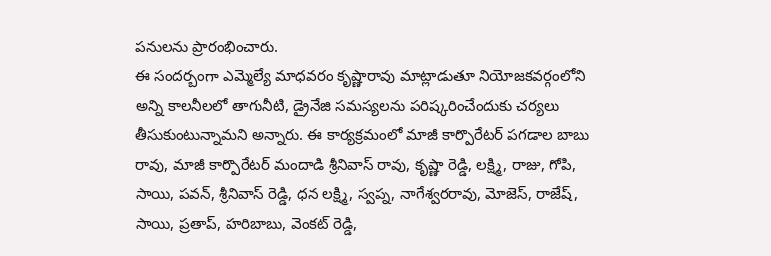పనులను ప్రారంభించారు.
ఈ సందర్బంగా ఎమ్మెల్యే మాధవరం కృష్ణారావు మాట్లాడుతూ నియోజకవర్గంలోని అన్ని కాలనీలలో తాగునీటి, డ్రైనేజి సమస్యలను పరిష్కరించేందుకు చర్యలు తీసుకుంటున్నామని అన్నారు. ఈ కార్యక్రమంలో మాజీ కార్పొరేటర్ పగడాల బాబు రావు, మాజీ కార్పొరేటర్ మందాడి శ్రీనివాస్ రావు, కృష్ణా రెడ్డి, లక్ష్మి, రాజు, గోపి, సాయి, పవన్, శ్రీనివాస్ రెడ్డి, ధన లక్ష్మి, స్వప్న, నాగేశ్వరరావు, మోజెస్, రాజేష్, సాయి, ప్రతాప్, హరిబాబు, వెంకట్ రెడ్డి,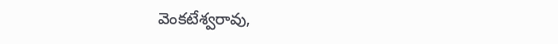వెంకటేశ్వరావు,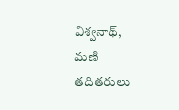విశ్వనాథ్, మణి తదితరులు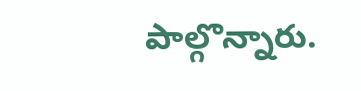పాల్గొన్నారు.